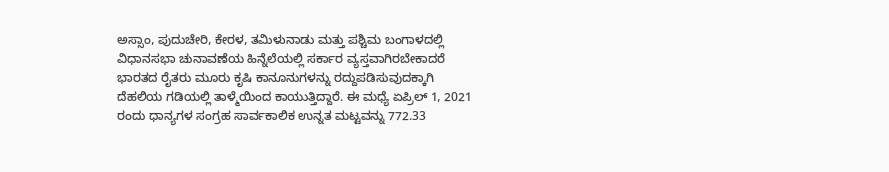ಅಸ್ಸಾಂ, ಪುದುಚೇರಿ, ಕೇರಳ, ತಮಿಳುನಾಡು ಮತ್ತು ಪಶ್ಚಿಮ ಬಂಗಾಳದಲ್ಲಿ ವಿಧಾನಸಭಾ ಚುನಾವಣೆಯ ಹಿನ್ನೆಲೆಯಲ್ಲಿ ಸರ್ಕಾರ ವ್ಯಸ್ತವಾಗಿರಬೇಕಾದರೆ ಭಾರತದ ರೈತರು ಮೂರು ಕೃಷಿ ಕಾನೂನುಗಳನ್ನು ರದ್ದುಪಡಿಸುವುದಕ್ಕಾಗಿ ದೆಹಲಿಯ ಗಡಿಯಲ್ಲಿ ತಾಳ್ಮೆಯಿಂದ ಕಾಯುತ್ತಿದ್ದಾರೆ. ಈ ಮಧ್ಯೆ ಏಪ್ರಿಲ್ 1, 2021 ರಂದು ಧಾನ್ಯಗಳ ಸಂಗ್ರಹ ಸಾರ್ವಕಾಲಿಕ ಉನ್ನತ ಮಟ್ಟವನ್ನು 772.33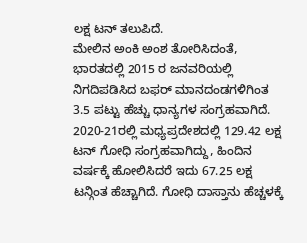ಲಕ್ಷ ಟನ್ ತಲುಪಿದೆ.
ಮೇಲಿನ ಅಂಕಿ ಅಂಶ ತೋರಿಸಿದಂತೆ, ಭಾರತದಲ್ಲಿ 2015 ರ ಜನವರಿಯಲ್ಲಿ ನಿಗದಿಪಡಿಸಿದ ಬಫರ್ ಮಾನದಂಡಗಳಿಗಿಂತ 3.5 ಪಟ್ಟು ಹೆಚ್ಚು ಧಾನ್ಯಗಳ ಸಂಗ್ರಹವಾಗಿದೆ.
2020-21ರಲ್ಲಿ ಮಧ್ಯಪ್ರದೇಶದಲ್ಲಿ 129.42 ಲಕ್ಷ ಟನ್ ಗೋಧಿ ಸಂಗ್ರಹವಾಗಿದ್ದು, ಹಿಂದಿನ ವರ್ಷಕ್ಕೆ ಹೋಲಿಸಿದರೆ ಇದು 67.25 ಲಕ್ಷ ಟನ್ಗಿಂತ ಹೆಚ್ಚಾಗಿದೆ. ಗೋಧಿ ದಾಸ್ತಾನು ಹೆಚ್ಚಳಕ್ಕೆ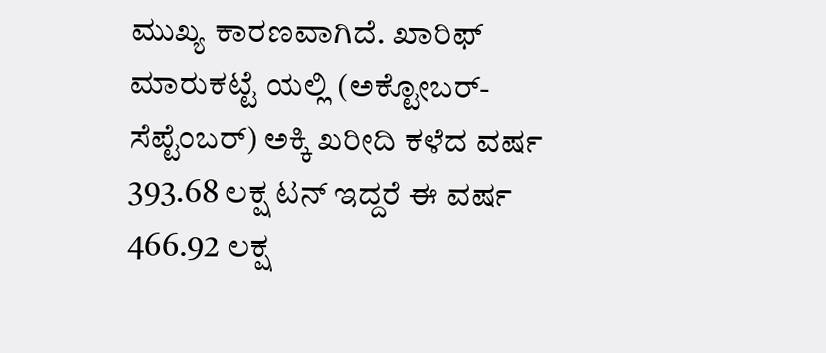ಮುಖ್ಯ ಕಾರಣವಾಗಿದೆ. ಖಾರಿಫ್ ಮಾರುಕಟ್ಟೆ ಯಲ್ಲಿ (ಅಕ್ಟೋಬರ್-ಸೆಪ್ಟೆಂಬರ್) ಅಕ್ಕಿ ಖರೀದಿ ಕಳೆದ ವರ್ಷ 393.68 ಲಕ್ಷ ಟನ್ ಇದ್ದರೆ ಈ ವರ್ಷ 466.92 ಲಕ್ಷ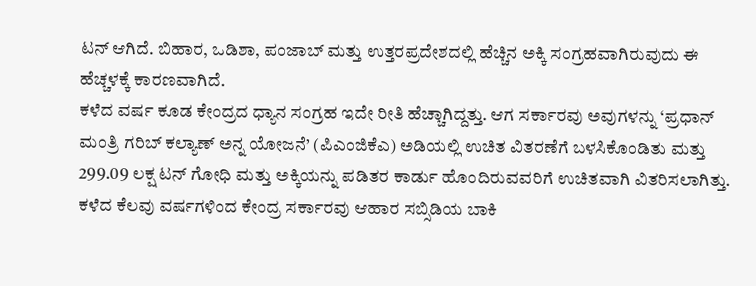ಟನ್ ಆಗಿದೆ. ಬಿಹಾರ, ಒಡಿಶಾ, ಪಂಜಾಬ್ ಮತ್ತು ಉತ್ತರಪ್ರದೇಶದಲ್ಲಿ ಹೆಚ್ಚಿನ ಅಕ್ಕಿ ಸಂಗ್ರಹವಾಗಿರುವುದು ಈ ಹೆಚ್ಚಳಕ್ಕೆ ಕಾರಣವಾಗಿದೆ.
ಕಳೆದ ವರ್ಷ ಕೂಡ ಕೇಂದ್ರದ ಧ್ಯಾನ ಸಂಗ್ರಹ ಇದೇ ರೀತಿ ಹೆಚ್ಚಾಗಿದ್ದತ್ತು. ಆಗ ಸರ್ಕಾರವು ಅವುಗಳನ್ನು ‘ಪ್ರಧಾನ್ ಮಂತ್ರಿ ಗರಿಬ್ ಕಲ್ಯಾಣ್ ಅನ್ನ ಯೋಜನೆ’ (ಪಿಎಂಜಿಕೆಎ) ಅಡಿಯಲ್ಲಿ ಉಚಿತ ವಿತರಣೆಗೆ ಬಳಸಿಕೊಂಡಿತು ಮತ್ತು 299.09 ಲಕ್ಷ ಟನ್ ಗೋಧಿ ಮತ್ತು ಅಕ್ಕಿಯನ್ನು ಪಡಿತರ ಕಾರ್ಡು ಹೊಂದಿರುವವರಿಗೆ ಉಚಿತವಾಗಿ ವಿತರಿಸಲಾಗಿತ್ತು.
ಕಳೆದ ಕೆಲವು ವರ್ಷಗಳಿಂದ ಕೇಂದ್ರ ಸರ್ಕಾರವು ಆಹಾರ ಸಬ್ಸಿಡಿಯ ಬಾಕಿ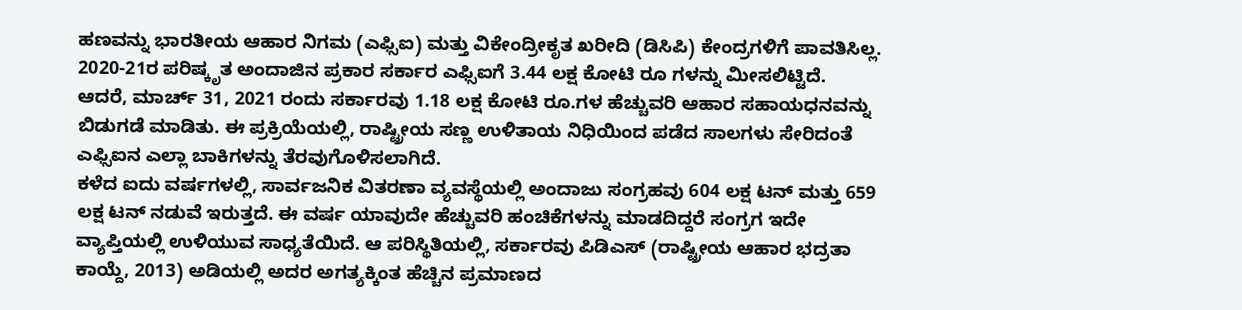ಹಣವನ್ನು ಭಾರತೀಯ ಆಹಾರ ನಿಗಮ (ಎಫ್ಸಿಐ) ಮತ್ತು ವಿಕೇಂದ್ರೀಕೃತ ಖರೀದಿ (ಡಿಸಿಪಿ) ಕೇಂದ್ರಗಳಿಗೆ ಪಾವತಿಸಿಲ್ಲ. 2020-21ರ ಪರಿಷ್ಕೃತ ಅಂದಾಜಿನ ಪ್ರಕಾರ ಸರ್ಕಾರ ಎಫ್ಸಿಐಗೆ 3.44 ಲಕ್ಷ ಕೋಟಿ ರೂ ಗಳನ್ನು ಮೀಸಲಿಟ್ಟಿದೆ.
ಆದರೆ, ಮಾರ್ಚ್ 31, 2021 ರಂದು ಸರ್ಕಾರವು 1.18 ಲಕ್ಷ ಕೋಟಿ ರೂ.ಗಳ ಹೆಚ್ಚುವರಿ ಆಹಾರ ಸಹಾಯಧನವನ್ನು ಬಿಡುಗಡೆ ಮಾಡಿತು. ಈ ಪ್ರಕ್ರಿಯೆಯಲ್ಲಿ, ರಾಷ್ಟ್ರೀಯ ಸಣ್ಣ ಉಳಿತಾಯ ನಿಧಿಯಿಂದ ಪಡೆದ ಸಾಲಗಳು ಸೇರಿದಂತೆ ಎಫ್ಸಿಐನ ಎಲ್ಲಾ ಬಾಕಿಗಳನ್ನು ತೆರವುಗೊಳಿಸಲಾಗಿದೆ.
ಕಳೆದ ಐದು ವರ್ಷಗಳಲ್ಲಿ, ಸಾರ್ವಜನಿಕ ವಿತರಣಾ ವ್ಯವಸ್ಥೆಯಲ್ಲಿ ಅಂದಾಜು ಸಂಗ್ರಹವು 604 ಲಕ್ಷ ಟನ್ ಮತ್ತು 659 ಲಕ್ಷ ಟನ್ ನಡುವೆ ಇರುತ್ತದೆ. ಈ ವರ್ಷ ಯಾವುದೇ ಹೆಚ್ಚುವರಿ ಹಂಚಿಕೆಗಳನ್ನು ಮಾಡದಿದ್ದರೆ ಸಂಗ್ರಗ ಇದೇ ವ್ಯಾಪ್ತಿಯಲ್ಲಿ ಉಳಿಯುವ ಸಾಧ್ಯತೆಯಿದೆ. ಆ ಪರಿಸ್ಥಿತಿಯಲ್ಲಿ, ಸರ್ಕಾರವು ಪಿಡಿಎಸ್ (ರಾಷ್ಟ್ರೀಯ ಆಹಾರ ಭದ್ರತಾ ಕಾಯ್ದೆ, 2013) ಅಡಿಯಲ್ಲಿ ಅದರ ಅಗತ್ಯಕ್ಕಿಂತ ಹೆಚ್ಚಿನ ಪ್ರಮಾಣದ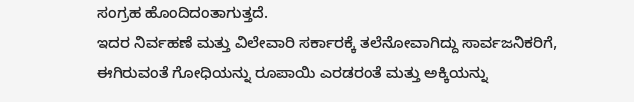ಸಂಗ್ರಹ ಹೊಂದಿದಂತಾಗುತ್ತದೆ.
ಇದರ ನಿರ್ವಹಣೆ ಮತ್ತು ವಿಲೇವಾರಿ ಸರ್ಕಾರಕ್ಕೆ ತಲೆನೋವಾಗಿದ್ದು ಸಾರ್ವಜನಿಕರಿಗೆ, ಈಗಿರುವಂತೆ ಗೋಧಿಯನ್ನು ರೂಪಾಯಿ ಎರಡರಂತೆ ಮತ್ತು ಅಕ್ಕಿಯನ್ನು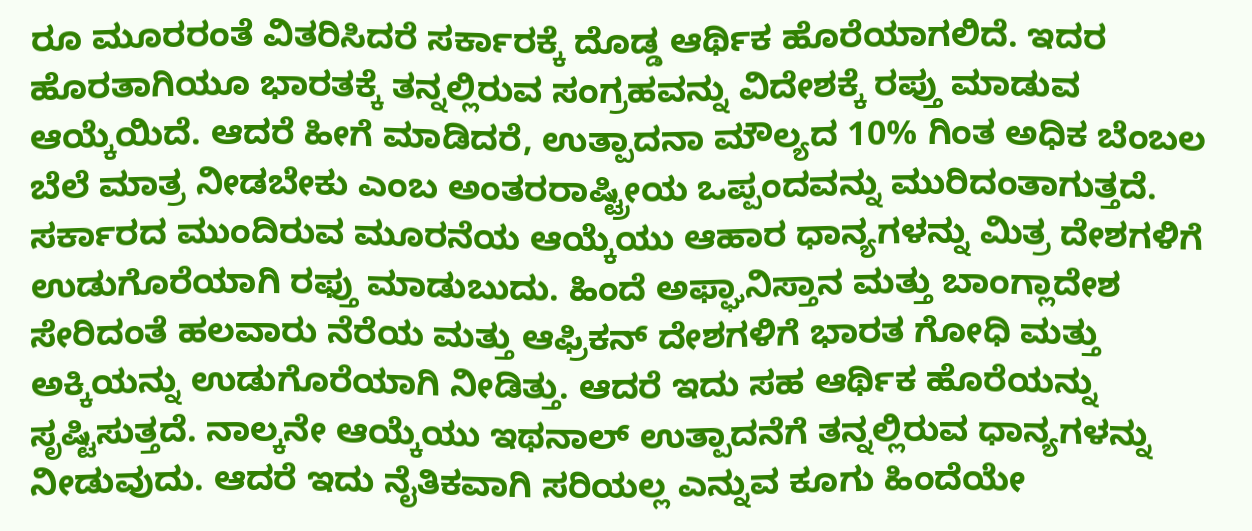ರೂ ಮೂರರಂತೆ ವಿತರಿಸಿದರೆ ಸರ್ಕಾರಕ್ಕೆ ದೊಡ್ಡ ಆರ್ಥಿಕ ಹೊರೆಯಾಗಲಿದೆ. ಇದರ ಹೊರತಾಗಿಯೂ ಭಾರತಕ್ಕೆ ತನ್ನಲ್ಲಿರುವ ಸಂಗ್ರಹವನ್ನು ವಿದೇಶಕ್ಕೆ ರಪ್ತು ಮಾಡುವ ಆಯ್ಕೆಯಿದೆ. ಆದರೆ ಹೀಗೆ ಮಾಡಿದರೆ, ಉತ್ಪಾದನಾ ಮೌಲ್ಯದ 10% ಗಿಂತ ಅಧಿಕ ಬೆಂಬಲ ಬೆಲೆ ಮಾತ್ರ ನೀಡಬೇಕು ಎಂಬ ಅಂತರರಾಷ್ಟ್ರೀಯ ಒಪ್ಪಂದವನ್ನು ಮುರಿದಂತಾಗುತ್ತದೆ.
ಸರ್ಕಾರದ ಮುಂದಿರುವ ಮೂರನೆಯ ಆಯ್ಕೆಯು ಆಹಾರ ಧಾನ್ಯಗಳನ್ನು ಮಿತ್ರ ದೇಶಗಳಿಗೆ ಉಡುಗೊರೆಯಾಗಿ ರಫ್ತು ಮಾಡುಬುದು. ಹಿಂದೆ ಅಫ್ಘಾನಿಸ್ತಾನ ಮತ್ತು ಬಾಂಗ್ಲಾದೇಶ ಸೇರಿದಂತೆ ಹಲವಾರು ನೆರೆಯ ಮತ್ತು ಆಫ್ರಿಕನ್ ದೇಶಗಳಿಗೆ ಭಾರತ ಗೋಧಿ ಮತ್ತು ಅಕ್ಕಿಯನ್ನು ಉಡುಗೊರೆಯಾಗಿ ನೀಡಿತ್ತು. ಆದರೆ ಇದು ಸಹ ಆರ್ಥಿಕ ಹೊರೆಯನ್ನು ಸೃಷ್ಟಿಸುತ್ತದೆ. ನಾಲ್ಕನೇ ಆಯ್ಕೆಯು ಇಥನಾಲ್ ಉತ್ಪಾದನೆಗೆ ತನ್ನಲ್ಲಿರುವ ಧಾನ್ಯಗಳನ್ನು ನೀಡುವುದು. ಆದರೆ ಇದು ನೈತಿಕವಾಗಿ ಸರಿಯಲ್ಲ ಎನ್ನುವ ಕೂಗು ಹಿಂದೆಯೇ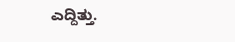ಎದ್ದಿತ್ತು.